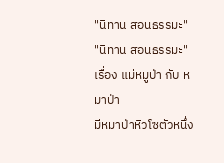"นิทาน สอนธรรมะ"
"นิทาน สอนธรรมะ"
เรื่อง แม่หมูป่า กับ หมาป่า
มีหมาป่าหิวโซตัวหนึ่ง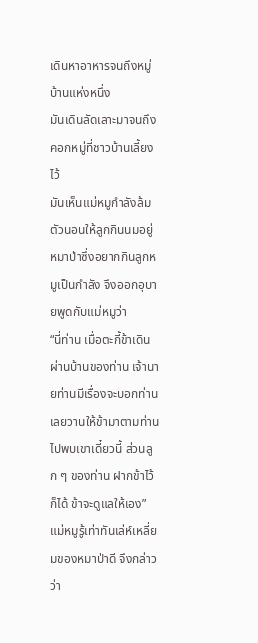เดินหาอาหารจนถึงหมู่บ้านแห่งหนึ่ง
มันเดินลัดเลาะมาจนถึงคอกหมู่ที่ชาวบ้านเลี้ยงไว้
มันเห็นแม่หมูกำลังล้มตัวนอนให้ลูกกินนมอยู่
หมาป่าซึ่งอยากกินลูกหมูเป็นกำลัง จึงออกอุบายพูดกับแม่หมูว่า
“นี่ท่าน เมื่อตะกี้ข้าเดินผ่านบ้านของท่าน เจ้านายท่านมีเรื่องจะบอกท่าน
เลยวานให้ข้ามาตามท่านไปพบเขาเดี๋ยวนี้ ส่วนลูก ๆ ของท่าน ฝากข้าไว้ก็ได้ ข้าจะดูแลให้เอง”
แม่หมูรู้เท่าทันเล่ห์เหลี่ยมของหมาป่าดี จึงกล่าวว่า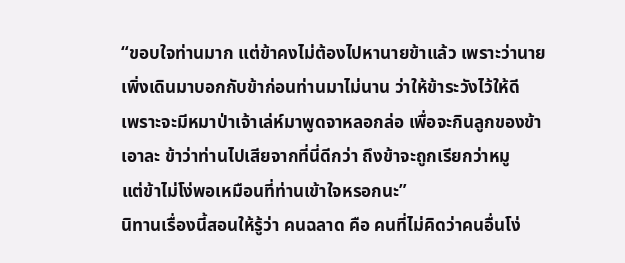“ขอบใจท่านมาก แต่ข้าคงไม่ต้องไปหานายข้าแล้ว เพราะว่านาย
เพิ่งเดินมาบอกกับข้าก่อนท่านมาไม่นาน ว่าให้ข้าระวังไว้ให้ดี
เพราะจะมีหมาป่าเจ้าเล่ห์มาพูดจาหลอกล่อ เพื่อจะกินลูกของข้า
เอาละ ข้าว่าท่านไปเสียจากที่นี่ดีกว่า ถึงข้าจะถูกเรียกว่าหมู
แต่ข้าไม่โง่พอเหมือนที่ท่านเข้าใจหรอกนะ”
นิทานเรื่องนี้สอนให้รู้ว่า คนฉลาด คือ คนที่ไม่คิดว่าคนอื่นโง่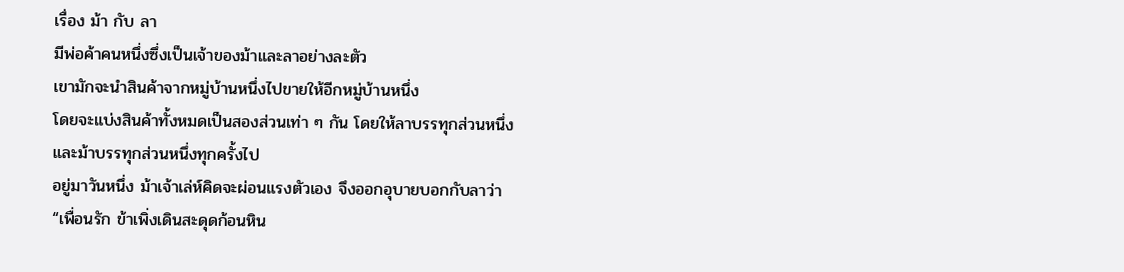เรื่อง ม้า กับ ลา
มีพ่อค้าคนหนึ่งซึ่งเป็นเจ้าของม้าและลาอย่างละตัว
เขามักจะนำสินค้าจากหมู่บ้านหนึ่งไปขายให้อีกหมู่บ้านหนึ่ง
โดยจะแบ่งสินค้าทั้งหมดเป็นสองส่วนเท่า ๆ กัน โดยให้ลาบรรทุกส่วนหนึ่ง
และม้าบรรทุกส่วนหนึ่งทุกครั้งไป
อยู่มาวันหนึ่ง ม้าเจ้าเล่ห์คิดจะผ่อนแรงตัวเอง จึงออกอุบายบอกกับลาว่า
“เพื่อนรัก ข้าเพิ่งเดินสะดุดก้อนหิน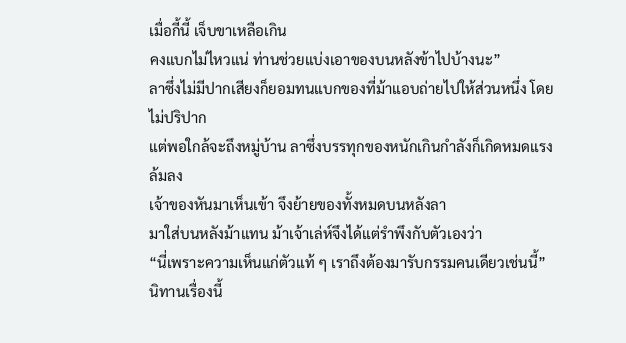เมื่อกี้นี้ เจ็บขาเหลือเกิน
คงแบกไม่ไหวแน่ ท่านช่วยแบ่งเอาของบนหลังข้าไปบ้างนะ”
ลาซึ่งไม่มีปากเสียงก็ยอมทนแบกของที่ม้าแอบถ่ายไปให้ส่วนหนึ่ง โดยไม่ปริปาก
แต่พอใกล้จะถึงหมู่บ้าน ลาซึ่งบรรทุกของหนักเกินกำลังก็เกิดหมดแรงล้มลง
เจ้าของหันมาเห็นเข้า จึงย้ายของทั้งหมดบนหลังลา
มาใส่บนหลังม้าแทน ม้าเจ้าเล่ห์จึงได้แต่รำพึงกับตัวเองว่า
“นี่เพราะความเห็นแก่ตัวแท้ ๆ เราถึงต้องมารับกรรมคนเดียวเช่นนี้”
นิทานเรื่องนี้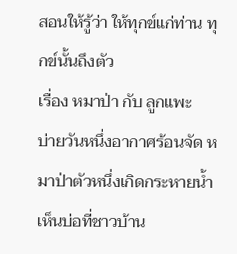สอนให้รู้ว่า ให้ทุกข์แก่ท่าน ทุกข์นั้นถึงตัว
เรื่อง หมาป่า กับ ลูกแพะ
บ่ายวันหนึ่งอากาศร้อนจัด หมาป่าตัวหนึ่งเกิดกระหายน้ำ เห็นบ่อที่ชาวบ้าน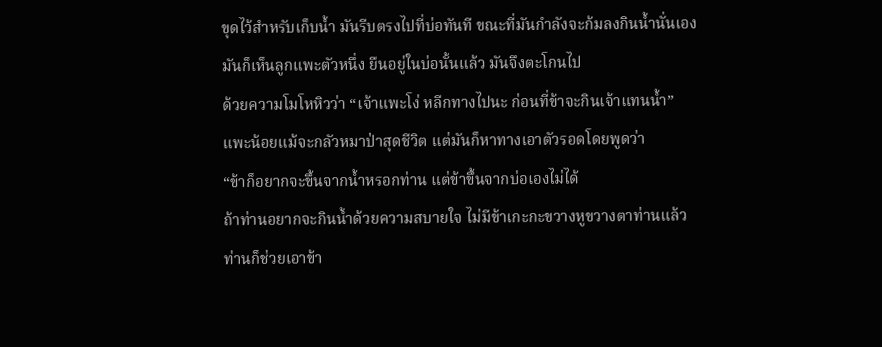ขุดไว้สำหรับเก็บน้ำ มันรีบตรงไปที่บ่อทันที ขณะที่มันกำลังจะก้มลงกินน้ำนั่นเอง
มันก็เห็นลูกแพะตัวหนึ่ง ยืนอยู่ในบ่อนั้นแล้ว มันจึงตะโกนไป
ด้วยความโมโหหิวว่า “เจ้าแพะโง่ หลีกทางไปนะ ก่อนที่ข้าจะกินเจ้าแทนน้ำ”
แพะน้อยแม้จะกลัวหมาป่าสุดชีวิต แต่มันก็หาทางเอาตัวรอดโดยพูดว่า
“ข้าก็อยากจะขึ้นจากน้ำหรอกท่าน แต่ข้าขึ้นจากบ่อเองไม่ได้
ถ้าท่านอยากจะกินน้ำด้วยความสบายใจ ไม่มีข้าเกะกะขวางหูขวางตาท่านแล้ว
ท่านก็ช่วยเอาข้า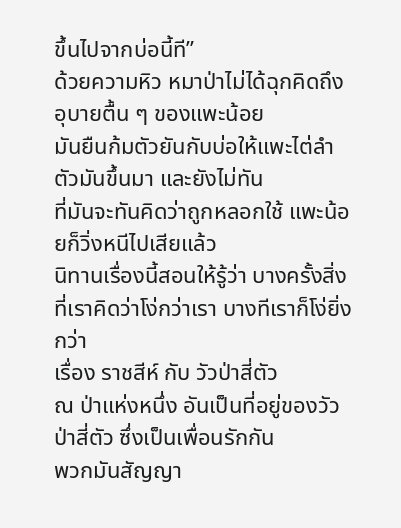ขึ้นไปจากบ่อนี้ที”
ด้วยความหิว หมาป่าไม่ได้ฉุกคิดถึงอุบายตื้น ๆ ของแพะน้อย
มันยืนก้มตัวยันกับบ่อให้แพะไต่ลำตัวมันขึ้นมา และยังไม่ทัน
ที่มันจะทันคิดว่าถูกหลอกใช้ แพะน้อยก็วิ่งหนีไปเสียแล้ว
นิทานเรื่องนี้สอนให้รู้ว่า บางครั้งสิ่งที่เราคิดว่าโง่กว่าเรา บางทีเราก็โง่ยิ่งกว่า
เรื่อง ราชสีห์ กับ วัวป่าสี่ตัว
ณ ป่าแห่งหนึ่ง อันเป็นที่อยู่ของวัวป่าสี่ตัว ซึ่งเป็นเพื่อนรักกัน
พวกมันสัญญา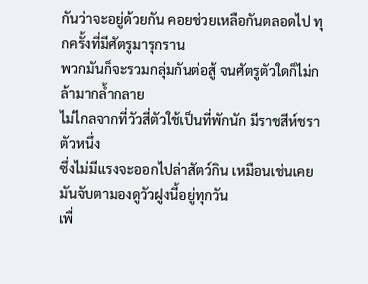กันว่าจะอยู่ด้วยกัน คอยช่วยเหลือกันตลอดไป ทุกครั้งที่มีศัตรูมารุกราน
พวกมันก็จะรวมกลุ่มกันต่อสู้ จนศัตรูตัวใดก็ไม่กล้ามากล้ำกลาย
ไม่ไกลจากที่วัวสี่ตัวใช้เป็นที่พักนัก มีราชสีห์ชราตัวหนึ่ง
ซึ่งไม่มีแรงจะออกไปล่าสัตว์กิน เหมือนเช่นเคย มันจับตามองดูวัวฝูงนี้อยู่ทุกวัน
เพื่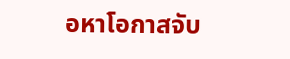อหาโอกาสจับ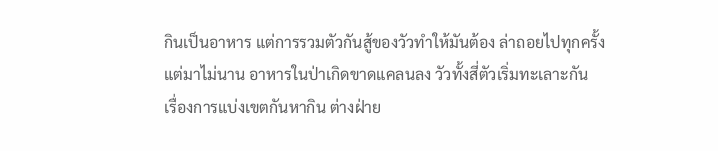กินเป็นอาหาร แต่การรวมตัวกันสู้ของวัวทำให้มันต้อง ล่าถอยไปทุกครั้ง
แต่มาไม่นาน อาหารในป่าเกิดขาดแคลนลง วัวทั้งสี่ตัวเริ่มทะเลาะกัน
เรื่องการแบ่งเขตกันหากิน ต่างฝ่าย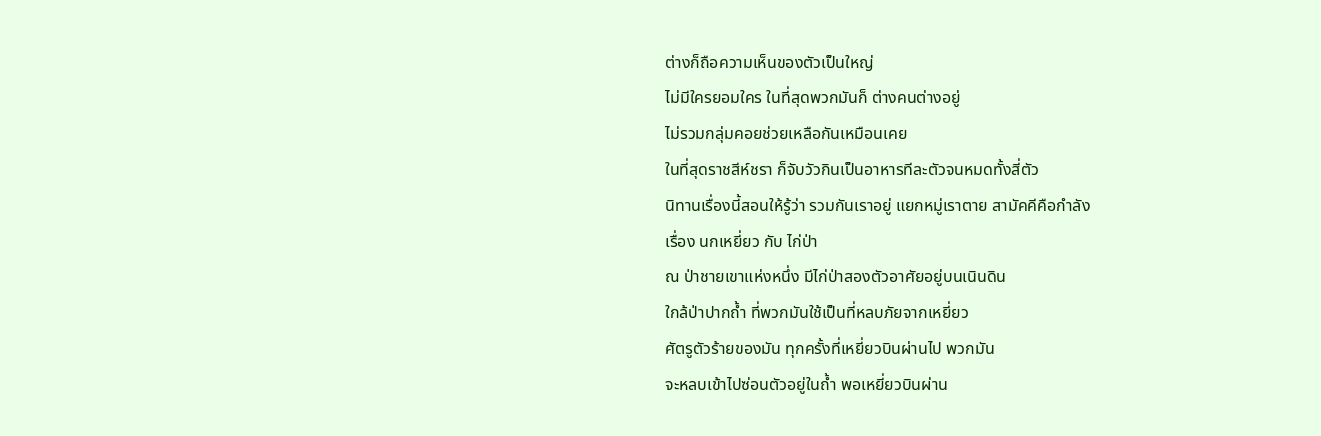ต่างก็ถือความเห็นของตัวเป็นใหญ่
ไม่มีใครยอมใคร ในที่สุดพวกมันก็ ต่างคนต่างอยู่
ไม่รวมกลุ่มคอยช่วยเหลือกันเหมือนเคย
ในที่สุดราชสีห์ชรา ก็จับวัวกินเป็นอาหารทีละตัวจนหมดทั้งสี่ตัว
นิทานเรื่องนี้สอนให้รู้ว่า รวมกันเราอยู่ แยกหมู่เราตาย สามัคคีคือกำลัง
เรื่อง นกเหยี่ยว กับ ไก่ป่า
ณ ป่าชายเขาแห่งหนึ่ง มีไก่ป่าสองตัวอาศัยอยู่บนเนินดิน
ใกล้ป่าปากถ้ำ ที่พวกมันใช้เป็นที่หลบภัยจากเหยี่ยว
ศัตรูตัวร้ายของมัน ทุกครั้งที่เหยี่ยวบินผ่านไป พวกมัน
จะหลบเข้าไปซ่อนตัวอยู่ในถ้ำ พอเหยี่ยวบินผ่าน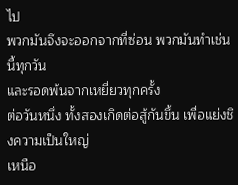ไป
พวกมันจึงจะออกจากที่ซ่อน พวกมันทำเช่นนี้ทุกวัน
และรอดพ้นจากเหยี่ยวทุกครั้ง
ต่อวันหนึ่ง ทั้งสองเกิดต่อสู้กันขึ้น เพื่อแย่งชิงความเป็นใหญ่
เหนือ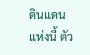ดินแดนแห่งนี้ ตัว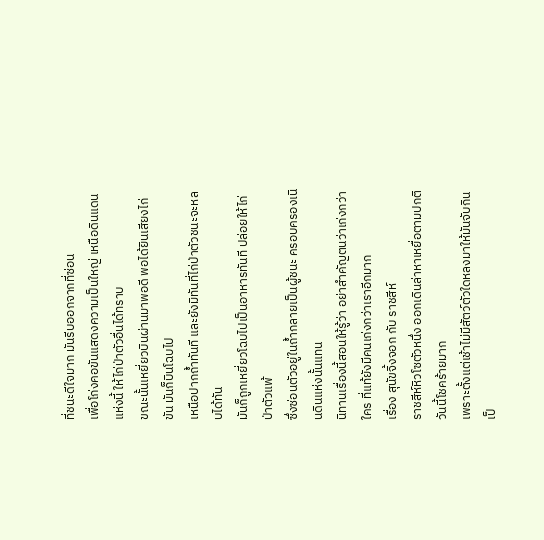ที่ชนะดีใจมาก มันรีบออกจากที่ซ่อน
เพื่อโก่งคอขันแสดงความเป็นใหญ่ เหนือดินแดนแห่งนี้ ให้ไก่ป่าตัวอื่นได้ทราบ
ขณะนั้นเหยี่ยวบินผ่านมาพอดี พอได้ยินเสียงไก่ขัน มันก็บินโฉบไป
เหนือปากถ้ำทันที และยังมิทันที่ไก่ป่าตัวชนะจะหลบได้ทัน
มันก็ถูกเหยี่ยวโฉบไปเป็นอาหารทันที ปล่อยให้ไก่ป่าตัวแพ้
ซึ่งซ่อนตัวอยู่ในถ้ำกลายเป็นผู้ชนะ ครอบครองเนินดินแห่งนั้นแทน
นิทานเรื่องนี้สอนให้รู้ว่า อย่าสำคัญตนว่าเก่งกว่าใคร ที่แท้ยังมีคนเก่งกว่าเราอีกมาก
เรื่อง สุนัขจิ้งจอก กับ ราชสีห์
ราชสีห์หิวโซตัวหนึ่ง ออกเดินล่าหาเหยื่อตามปกติ วันนี้โชคร้ายมาก
เพราะตั้งแต่เช้าไม่มีสัตว์ตัวใดหลงมาให้มันจับกินเป็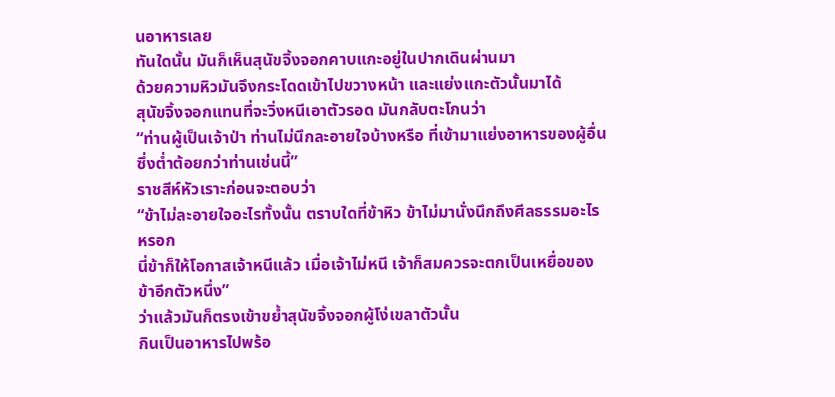นอาหารเลย
ทันใดนั้น มันก็เห็นสุนัขจิ้งจอกคาบแกะอยู่ในปากเดินผ่านมา
ด้วยความหิวมันจึงกระโดดเข้าไปขวางหน้า และแย่งแกะตัวนั้นมาได้
สุนัขจิ้งจอกแทนที่จะวิ่งหนีเอาตัวรอด มันกลับตะโกนว่า
“ท่านผู้เป็นเจ้าป่า ท่านไม่นึกละอายใจบ้างหรือ ที่เข้ามาแย่งอาหารของผู้อื่น
ซึ่งต่ำต้อยกว่าท่านเช่นนี้”
ราชสีห์หัวเราะก่อนจะตอบว่า
“ข้าไม่ละอายใจอะไรทั้งนั้น ตราบใดที่ข้าหิว ข้าไม่มานั่งนึกถึงศีลธรรมอะไรหรอก
นี่ข้าก็ให้โอกาสเจ้าหนีแล้ว เมื่อเจ้าไม่หนี เจ้าก็สมควรจะตกเป็นเหยื่อของข้าอีกตัวหนึ่ง”
ว่าแล้วมันก็ตรงเข้าขย้ำสุนัขจิ้งจอกผู้โง่เขลาตัวนั้น
กินเป็นอาหารไปพร้อ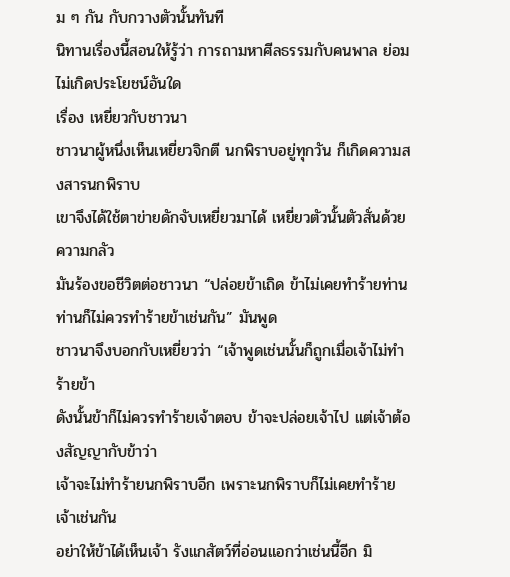ม ๆ กัน กับกวางตัวนั้นทันที
นิทานเรื่องนี้สอนให้รู้ว่า การถามหาศีลธรรมกับคนพาล ย่อมไม่เกิดประโยชน์อันใด
เรื่อง เหยี่ยวกับชาวนา
ชาวนาผู้หนึ่งเห็นเหยี่ยวจิกตี นกพิราบอยู่ทุกวัน ก็เกิดความสงสารนกพิราบ
เขาจึงได้ใช้ตาข่ายดักจับเหยี่ยวมาได้ เหยี่ยวตัวนั้นตัวสั่นด้วยความกลัว
มันร้องขอชีวิตต่อชาวนา “ปล่อยข้าเถิด ข้าไม่เคยทำร้ายท่าน
ท่านก็ไม่ควรทำร้ายข้าเช่นกัน” มันพูด
ชาวนาจึงบอกกับเหยี่ยวว่า “เจ้าพูดเช่นนั้นก็ถูกเมื่อเจ้าไม่ทำร้ายข้า
ดังนั้นข้าก็ไม่ควรทำร้ายเจ้าตอบ ข้าจะปล่อยเจ้าไป แต่เจ้าต้องสัญญากับข้าว่า
เจ้าจะไม่ทำร้ายนกพิราบอีก เพราะนกพิราบก็ไม่เคยทำร้ายเจ้าเช่นกัน
อย่าให้ข้าได้เห็นเจ้า รังแกสัตว์ที่อ่อนแอกว่าเช่นนี้อีก มิ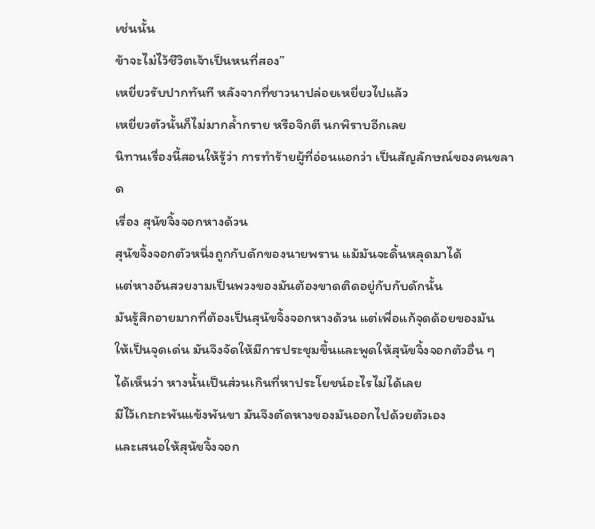เช่นนั้น
ข้าจะไม่ไว้ชีวิตเจ้าเป็นหนที่สอง”
เหยี่ยวรับปากทันที หลังจากที่ชาวนาปล่อยเหยี่ยวไปแล้ว
เหยี่ยวตัวนั้นก็ไม่มากล้ำกราย หรือจิกตี นกพิราบอีกเลย
นิทานเรื่องนี้สอนให้รู้ว่า การทำร้ายผู้ที่อ่อนแอกว่า เป็นสัญลักษณ์ของคนขลาด
เรื่อง สุนัขจิ้งจอกหางด้วน
สุนัขจิ้งจอกตัวหนึ่งถูกกับดักของนายพราน แม้มันจะดิ้นหลุดมาได้
แต่หางอันสวยงามเป็นพวงของมันต้องขาดติดอยู่กับกับดักนั้น
มันรู้สึกอายมากที่ต้องเป็นสุนัขจิ้งจอกหางด้วน แต่เพื่อแก้จุดด้อยของมัน
ให้เป็นจุดเด่น มันจึงจัดให้มีการประชุมขึ้นและพูดให้สุนัขจิ้งจอกตัวอื่น ๆ
ได้เห็นว่า หางนั้นเป็นส่วนเกินที่หาประโยชน์อะไรไม่ได้เลย
มีไว้เกะกะพันแข้งพันขา มันจึงตัดหางของมันออกไปด้วยตัวเอง
และเสนอให้สุนัขจิ้งจอก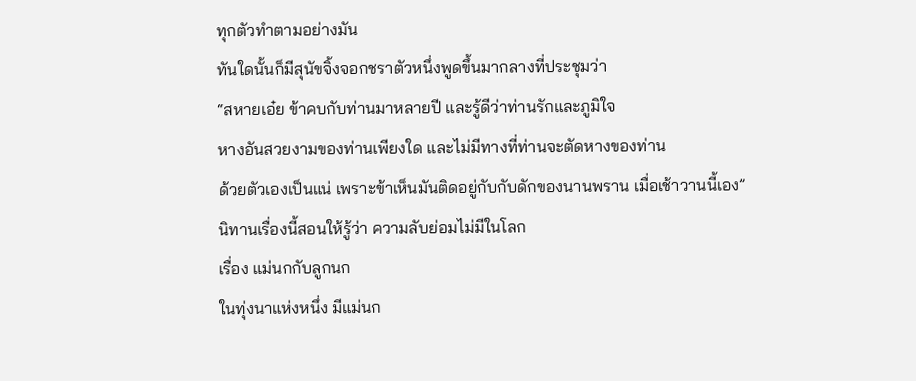ทุกตัวทำตามอย่างมัน
ทันใดนั้นก็มีสุนัขจิ้งจอกชราตัวหนึ่งพูดขึ้นมากลางที่ประชุมว่า
“สหายเอ๋ย ข้าคบกับท่านมาหลายปี และรู้ดีว่าท่านรักและภูมิใจ
หางอันสวยงามของท่านเพียงใด และไม่มีทางที่ท่านจะตัดหางของท่าน
ด้วยตัวเองเป็นแน่ เพราะข้าเห็นมันติดอยู่กับกับดักของนานพราน เมื่อเช้าวานนี้เอง”
นิทานเรื่องนี้สอนให้รู้ว่า ความลับย่อมไม่มีในโลก
เรื่อง แม่นกกับลูกนก
ในทุ่งนาแห่งหนึ่ง มีแม่นก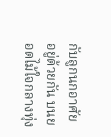กับลูกนกอาศัยอยู่ด้วยกัน บนยอดไม้ใจกลางทุ่ง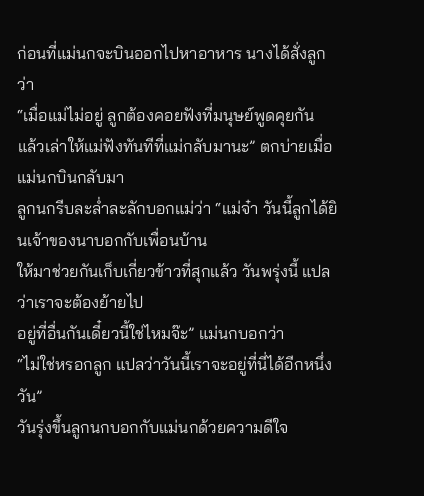ก่อนที่แม่นกจะบินออกไปหาอาหาร นางได้สั่งลูกว่า
“เมื่อแม่ไม่อยู่ ลูกต้องคอยฟังที่มนุษย์พูดคุยกัน
แล้วเล่าให้แม่ฟังทันทีที่แม่กลับมานะ” ตกบ่ายเมื่อแม่นกบินกลับมา
ลูกนกรีบละล่ำละลักบอกแม่ว่า “แม่จ๋า วันนี้ลูกได้ยินเจ้าของนาบอกกับเพื่อนบ้าน
ให้มาช่วยกันเก็บเกี่ยวข้าวที่สุกแล้ว วันพรุ่งนี้ แปลว่าเราจะต้องย้ายไป
อยู่ที่อื่นกันเดี๋ยวนี้ใช่ไหมจ๊ะ” แม่นกบอกว่า
“ไม่ใช่หรอกลูก แปลว่าวันนี้เราจะอยู่ที่นี่ได้อีกหนึ่งวัน”
วันรุ่งขึ้นลูกนกบอกกับแม่นกด้วยความดีใจ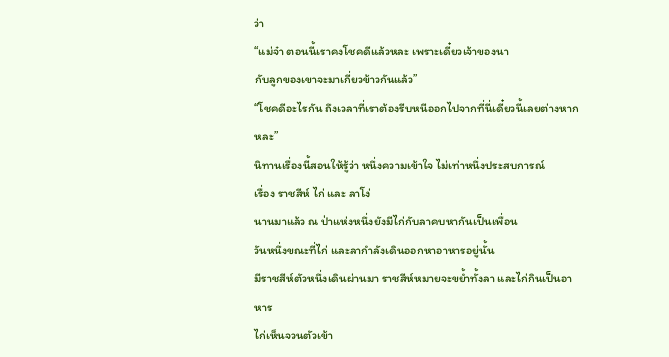ว่า
“แม่จ๋า ตอนนี้เราคงโชคดีแล้วหละ เพราะเดี๋ยวเจ้าของนา
กับลูกของเขาจะมาเกี่ยวข้าวกันแล้ว”
“โชคดีอะไรกัน ถึงเวลาที่เราต้องรีบหนีออกไปจากที่นี่เดี๋ยวนี้เลยต่างหากหละ”
นิทานเรื่องนี้สอนให้รู้ว่า หนึ่งความเข้าใจ ไม่เท่าหนึ่งประสบการณ์
เรื่อง ราชสีห์ ไก่ และ ลาโง่
นานมาแล้ว ณ ป่าแห่งหนึ่งยังมีไก่กับลาคบหากันเป็นเพื่อน
วันหนึ่งขณะที่ไก่ และลากำลังเดินออกหาอาหารอยู่นั้น
มีราชสีห์ตัวหนึ่งเดินผ่านมา ราชสีห์หมายจะขย้ำทั้งลา และไก่กินเป็นอาหาร
ไก่เห็นจวนตัวเข้า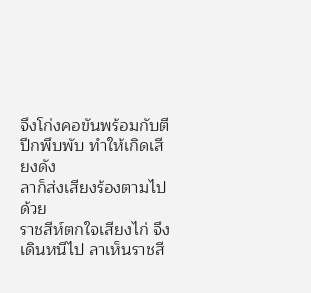จึงโก่งคอขันพร้อมกับตีปีกพึบพับ ทำให้เกิดเสียงดัง
ลาก็ส่งเสียงร้องตามไปด้วย
ราชสีห์ตกใจเสียงไก่ จึงเดินหนีไป ลาเห็นราชสี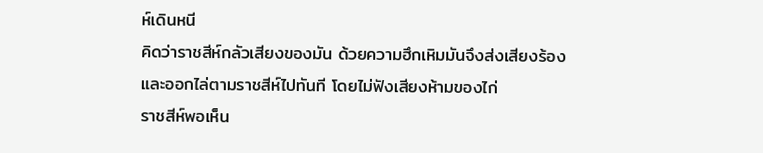ห์เดินหนี
คิดว่าราชสีห์กลัวเสียงของมัน ด้วยความฮึกเหิมมันจึงส่งเสียงร้อง
และออกไล่ตามราชสีห์ไปทันที โดยไม่ฟังเสียงห้ามของไก่
ราชสีห์พอเห็น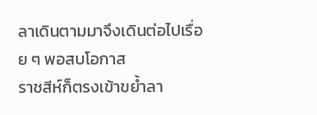ลาเดินตามมาจึงเดินต่อไปเรื่อย ๆ พอสบโอกาส
ราชสีห์ก็ตรงเข้าขย้ำลา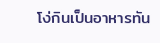โง่กินเป็นอาหารทัน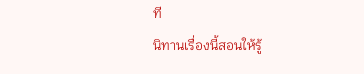ที
นิทานเรื่องนี้สอนให้รู้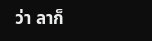ว่า ลาก็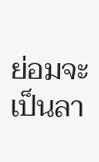ย่อมจะเป็นลา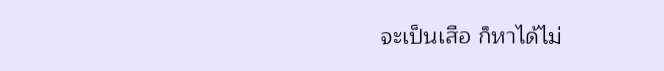จะเป็นเสือ ก็หาได้ไม่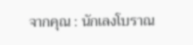จากคุณ : นักเลงโบราณ